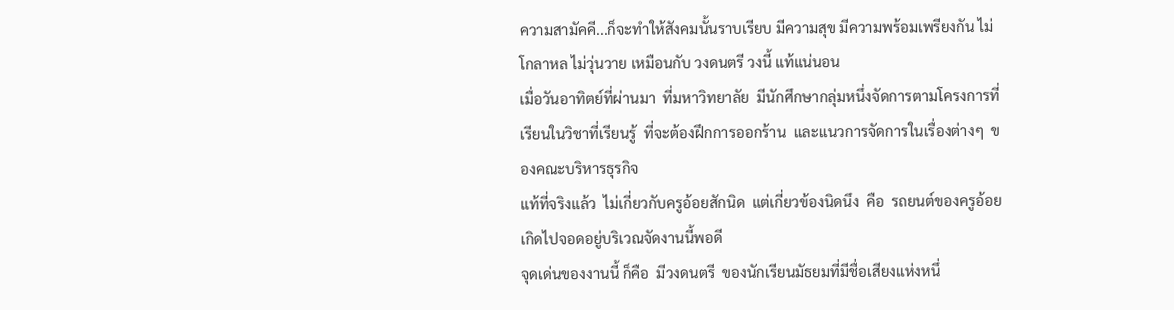ความสามัคคี...ก็จะทำให้สังคมนั้นราบเรียบ มีความสุข มีความพร้อมเพรียงกัน ไม่โกลาหล ไม่วุ่นวาย เหมือนกับ วงดนตรี วงนี้ แท้แน่นอน
เมื่อวันอาทิตย์ที่ผ่านมา  ที่มหาวิทยาลัย  มีนักศึกษากลุ่มหนึ่งจัดการตามโครงการที่เรียนในวิชาที่เรียนรู้  ที่จะต้องฝึกการออกร้าน  และแนวการจัดการในเรื่องต่างๆ  ของคณะบริหารธุรกิจ
แท้ที่จริงแล้ว  ไม่เกี่ยวกับครูอ้อยสักนิด  แต่เกี่ยวข้องนิดนึง  คือ  รถยนต์ของครูอ้อย  เกิดไปจอดอยู่บริเวณจัดงานนี้พอดี
จุดเด่นของงานนี้ ก็คือ  มีวงดนตรี  ของนักเรียนมัธยมที่มีชื่อเสียงแห่งหนึ่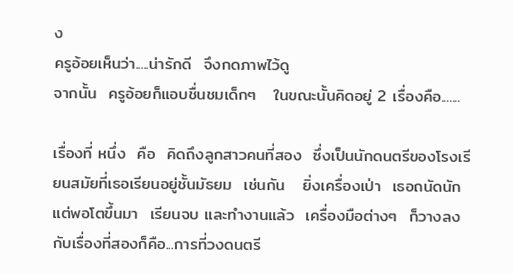ง
ครูอ้อยเห็นว่า.....น่ารักดี  จึงกดภาพไว้ดู
จากนั้น  ครูอ้อยก็แอบชื่นชมเด็กๆ   ในขณะนั้นคิดอยู่ 2 เรื่องคือ.......

เรื่องที่ หนึ่ง  คือ  คิดถึงลูกสาวคนที่สอง  ซึ่งเป็นนักดนตรีของโรงเรียนสมัยที่เธอเรียนอยู่ชั้นมัธยม  เช่นกัน   ยิ่งเครื่องเป่า  เธอถนัดนัก
แต่พอโตขึ้นมา  เรียนจบ และทำงานแล้ว  เครื่องมือต่างๆ  ก็วางลง
กับเรื่องที่สองก็คือ...การที่วงดนตรี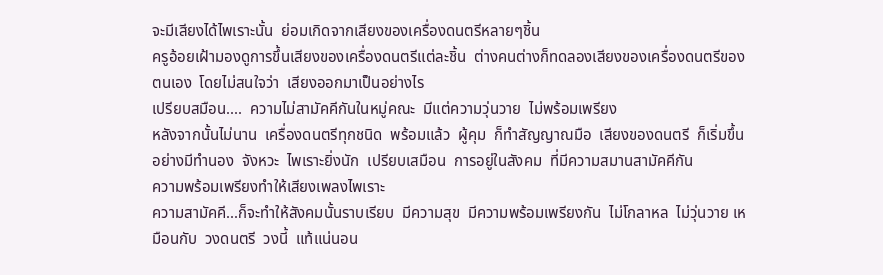จะมีเสียงได้ไพเราะนั้น  ย่อมเกิดจากเสียงของเครื่องดนตรีหลายๆชิ้น
ครูอ้อยเฝ้ามองดูการขึ้นเสียงของเครื่องดนตรีแต่ละชิ้น  ต่างคนต่างก็ทดลองเสียงของเครื่องดนตรีของตนเอง  โดยไม่สนใจว่า  เสียงออกมาเป็นอย่างไร
เปรียบสมือน....  ความไม่สามัคคีกันในหมู่คณะ  มีแต่ความวุ่นวาย  ไม่พร้อมเพรียง
หลังจากนั้นไม่นาน  เครื่องดนตรีทุกชนิด  พร้อมแล้ว  ผู้คุม  ก็ทำสัญญาณมือ  เสียงของดนตรี  ก็เริ่มขึ้น  อย่างมีทำนอง  จังหวะ  ไพเราะยิ่งนัก  เปรียบเสมือน  การอยู่ในสังคม  ที่มีความสมานสามัคคีกัน
ความพร้อมเพรียงทำให้เสียงเพลงไพเราะ
ความสามัคคี...ก็จะทำให้สังคมนั้นราบเรียบ  มีความสุข  มีความพร้อมเพรียงกัน  ไม่โกลาหล  ไม่วุ่นวาย เหมือนกับ  วงดนตรี  วงนี้  แท้แน่นอน